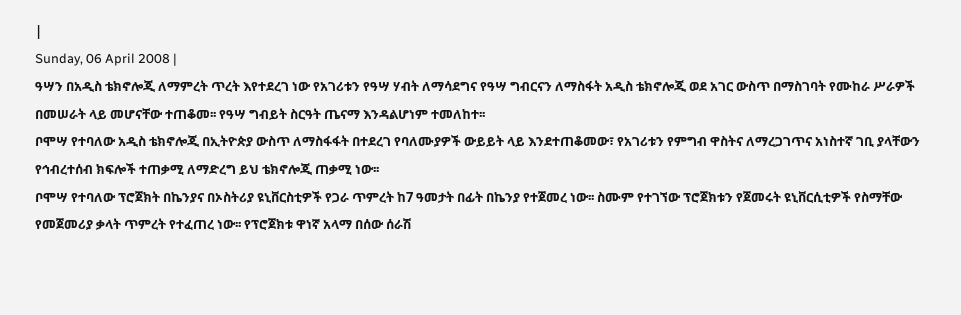|
Sunday, 06 April 2008 |
ዓሣን በአዲስ ቴክኖሎጂ ለማምረት ጥረት እየተደረገ ነው የአገሪቱን የዓሣ ሃብት ለማሳደግና የዓሣ ግብርናን ለማስፋት አዲስ ቴክኖሎጂ ወደ አገር ውስጥ በማስገባት የሙከራ ሥራዎች በመሠራት ላይ መሆናቸው ተጠቆመ፡፡ የዓሣ ግብይት ስርዓት ጤናማ እንዳልሆነም ተመለከተ፡፡
ቦሞሣ የተባለው አዲስ ቴክኖሎጂ በኢትዮጵያ ውስጥ ለማስፋፋት በተደረገ የባለሙያዎች ውይይት ላይ እንደተጠቆመው፣ የአገሪቱን የምግብ ዋስትና ለማረጋገጥና አነስተኛ ገቢ ያላቸውን የኅብረተሰብ ክፍሎች ተጠቃሚ ለማድረግ ይህ ቴክኖሎጂ ጠቃሚ ነው፡፡
ቦሞሣ የተባለው ፕሮጀክት በኬንያና በኦስትሪያ ዩኒቨርስቲዎች የጋራ ጥምረት ከ7 ዓመታት በፊት በኬንያ የተጀመረ ነው፡፡ ስሙም የተገኘው ፕሮጀክቱን የጀመሩት ዩኒቨርሲቲዎች የስማቸው የመጀመሪያ ቃላት ጥምረት የተፈጠረ ነው፡፡ የፕሮጀክቱ ዋነኛ አላማ በሰው ሰራሽ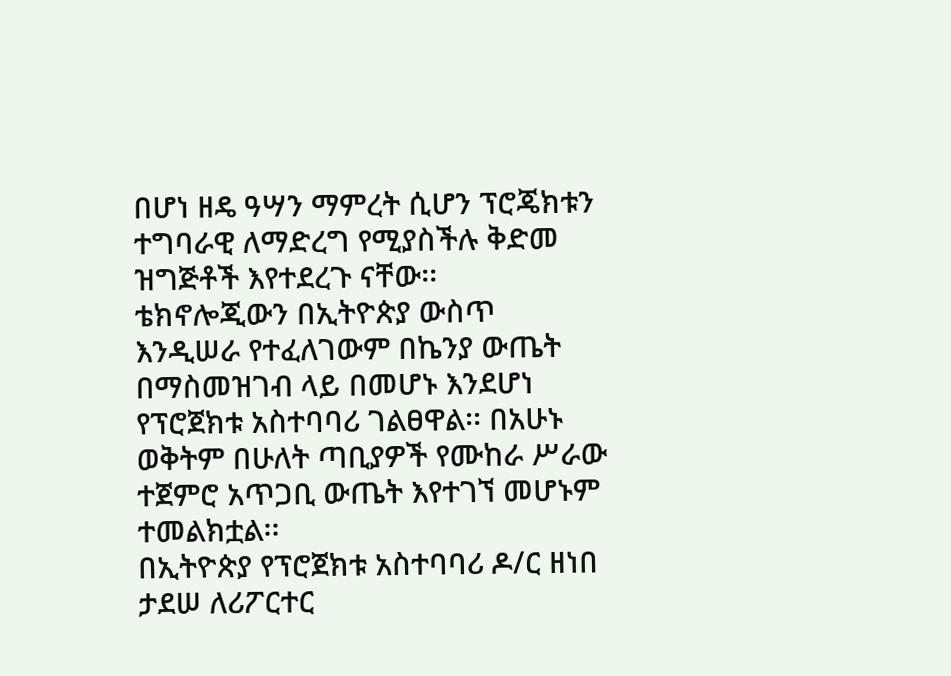በሆነ ዘዴ ዓሣን ማምረት ሲሆን ፕሮጄክቱን ተግባራዊ ለማድረግ የሚያስችሉ ቅድመ ዝግጅቶች እየተደረጉ ናቸው፡፡
ቴክኖሎጂውን በኢትዮጵያ ውስጥ እንዲሠራ የተፈለገውም በኬንያ ውጤት በማስመዝገብ ላይ በመሆኑ እንደሆነ የፕሮጀክቱ አስተባባሪ ገልፀዋል፡፡ በአሁኑ ወቅትም በሁለት ጣቢያዎች የሙከራ ሥራው ተጀምሮ አጥጋቢ ውጤት እየተገኘ መሆኑም ተመልክቷል፡፡
በኢትዮጵያ የፕሮጀክቱ አስተባባሪ ዶ/ር ዘነበ ታደሠ ለሪፖርተር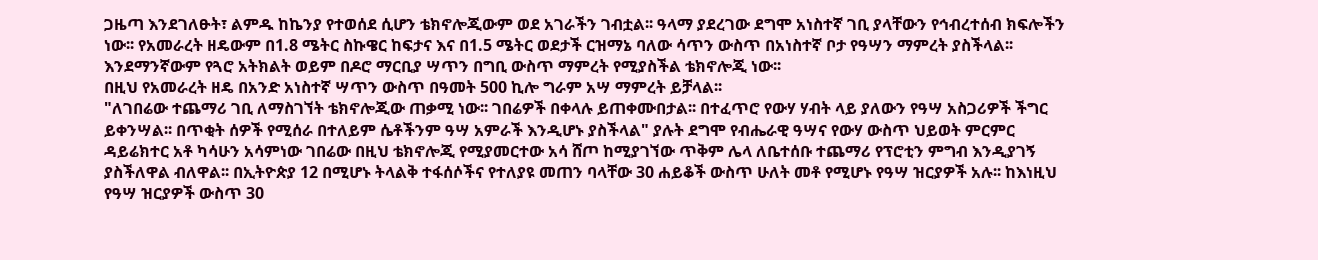ጋዜጣ እንደገለፁት፣ ልምዱ ከኬንያ የተወሰደ ሲሆን ቴክኖሎጂውም ወደ አገራችን ገብቷል፡፡ ዓላማ ያደረገው ደግሞ አነስተኛ ገቢ ያላቸውን የኅብረተሰብ ክፍሎችን ነው፡፡ የአመራረት ዘዴውም በ1.8 ሜትር ስኩዌር ከፍታና እና በ1.5 ሜትር ወደታች ርዝማኔ ባለው ሳጥን ውስጥ በአነስተኛ ቦታ የዓሣን ማምረት ያስችላል፡፡ እንደማንኛውም የጓሮ አትክልት ወይም በዶሮ ማርቢያ ሣጥን በግቢ ውስጥ ማምረት የሚያስችል ቴክኖሎጂ ነው፡፡
በዚህ የአመራረት ዘዴ በአንድ አነስተኛ ሣጥን ውስጥ በዓመት 500 ኪሎ ግራም አሣ ማምረት ይቻላል፡፡
"ለገበሬው ተጨማሪ ገቢ ለማስገኘት ቴክኖሎጂው ጠቃሚ ነው፡፡ ገበሬዎች በቀላሉ ይጠቀሙበታል፡፡ በተፈጥሮ የውሃ ሃብት ላይ ያለውን የዓሣ አስጋሪዎች ችግር ይቀንሣል፡፡ በጥቂት ሰዎች የሚሰራ በተለይም ሴቶችንም ዓሣ አምራች እንዲሆኑ ያስችላል" ያሉት ደግሞ የብሔራዊ ዓሣና የውሃ ውስጥ ህይወት ምርምር ዳይሬክተር አቶ ካሳሁን አሳምነው ገበሬው በዚህ ቴክኖሎጂ የሚያመርተው አሳ ሸጦ ከሚያገኘው ጥቅም ሌላ ለቤተሰቡ ተጨማሪ የፕሮቲን ምግብ እንዲያገኝ ያስችለዋል ብለዋል፡፡ በኢትዮጵያ 12 በሚሆኑ ትላልቅ ተፋሰሶችና የተለያዩ መጠን ባላቸው 30 ሐይቆች ውስጥ ሁለት መቶ የሚሆኑ የዓሣ ዝርያዎች አሉ፡፡ ከእነዚህ የዓሣ ዝርያዎች ውስጥ 30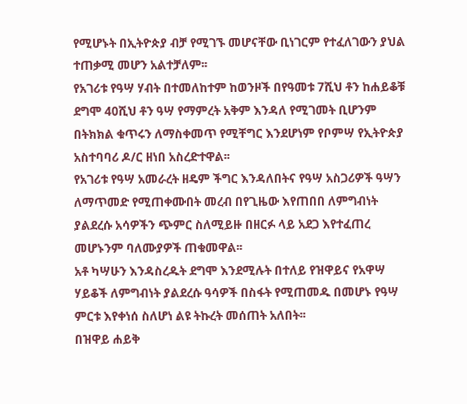የሚሆኑት በኢትዮጵያ ብቻ የሚገኙ መሆናቸው ቢነገርም የተፈለገውን ያህል ተጠቃሚ መሆን አልተቻለም፡፡
የአገሪቱ የዓሣ ሃብት በተመለከተም ከወንዞች በየዓመቱ 7ሺህ ቶን ከሐይቆቹ ደግሞ 40ሺህ ቶን ዓሣ የማምረት አቅም እንዳለ የሚገመት ቢሆንም በትክክል ቁጥሩን ለማስቀመጥ የሚቸግር እንደሆነም የቦምሣ የኢትዮጵያ አስተባባሪ ዶ/ር ዘነበ አስረድተዋል፡፡
የአገሪቱ የዓሣ አመራረት ዘዴም ችግር እንዳለበትና የዓሣ አስጋሪዎች ዓሣን ለማጥመድ የሚጠቀሙበት መረብ በየጊዜው እየጠበበ ለምግብነት ያልደረሱ አሳዎችን ጭምር ስለሚይዙ በዘርፉ ላይ አደጋ እየተፈጠረ መሆኑንም ባለሙያዎች ጠቁመዋል፡፡
አቶ ካሣሁን እንዳስረዱት ደግሞ እንደሚሉት በተለይ የዝዋይና የአዋሣ ሃይቆች ለምግብነት ያልደረሱ ዓሳዎች በስፋት የሚጠመዱ በመሆኑ የዓሣ ምርቱ እየቀነሰ ስለሆነ ልዩ ትኩረት መሰጠት አለበት፡፡
በዝዋይ ሐይቅ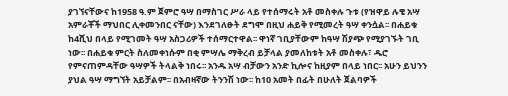ያገኘናቸውና ከ1958 ዓ.ም ጀምሮ ዓሣ በማስገር ሥራ ላይ የተሰማሩት አቶ መስቀሉ ጉቱ (የዝዋይ ሉቄ አሣ አምራቾች ማህበር ሊቀመንበር ናቸው) እንደገለፁት ደግሞ በዚህ ሐይቅ የሚመረት ዓሣ ቀንሷል፡፡ በሐይቁ ከ4ሺህ በላይ የሚገመት ዓሣ አስጋሪዎች ተሰማርተዋል፡፡ ዋነኛ ገቢያቸውም ከዓሣ ሽያጭ የሚያገኙት ገቢ ነው፡፡ በሐይቁ ምርት ስለመቀነሱም በቂ ምሣሌ ማቅረብ ይቻላል ያመለከቱት አቶ መስቀሉ፣ ዱሮ የምናጠምዳቸው ዓሣዎች ትላልቅ ነበሩ፡፡ አንዱ አሣ ብቻውን አንድ ኪሎና ከዚያም በላይ ነበር፡፡ አሁን ይህንን ያህል ዓሣ ማግኘት አይቻልም፡፡ በአብዛኛው ትንንሽ ነው፡፡ ከ10 አመት በፊት በሁለት ጀልባዎች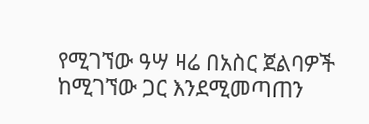የሚገኘው ዓሣ ዛሬ በአስር ጀልባዎች ከሚገኘው ጋር እንደሚመጣጠን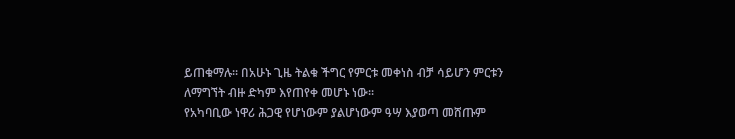ይጠቁማሉ፡፡ በአሁኑ ጊዜ ትልቁ ችግር የምርቱ መቀነስ ብቻ ሳይሆን ምርቱን ለማግኘት ብዙ ድካም እየጠየቀ መሆኑ ነው፡፡
የአካባቢው ነዋሪ ሕጋዊ የሆነውም ያልሆነውም ዓሣ እያወጣ መሸጡም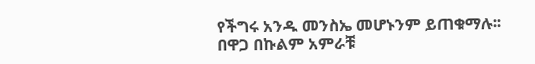የችግሩ አንዱ መንስኤ መሆኑንም ይጠቁማሉ፡፡
በዋጋ በኩልም አምራቹ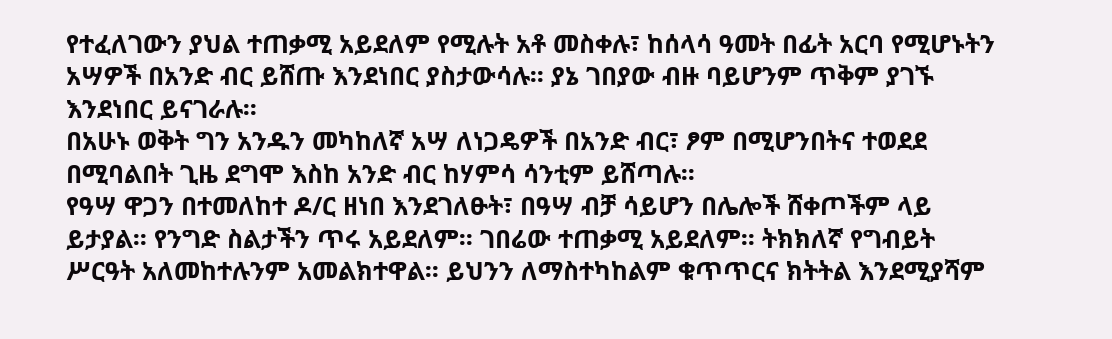የተፈለገውን ያህል ተጠቃሚ አይደለም የሚሉት አቶ መስቀሉ፣ ከሰላሳ ዓመት በፊት አርባ የሚሆኑትን አሣዎች በአንድ ብር ይሸጡ እንደነበር ያስታውሳሉ፡፡ ያኔ ገበያው ብዙ ባይሆንም ጥቅም ያገኙ እንደነበር ይናገራሉ፡፡
በአሁኑ ወቅት ግን አንዱን መካከለኛ አሣ ለነጋዴዎች በአንድ ብር፣ ፆም በሚሆንበትና ተወደደ በሚባልበት ጊዜ ደግሞ እስከ አንድ ብር ከሃምሳ ሳንቲም ይሸጣሉ፡፡
የዓሣ ዋጋን በተመለከተ ዶ/ር ዘነበ እንደገለፁት፣ በዓሣ ብቻ ሳይሆን በሌሎች ሸቀጦችም ላይ ይታያል፡፡ የንግድ ስልታችን ጥሩ አይደለም፡፡ ገበሬው ተጠቃሚ አይደለም፡፡ ትክክለኛ የግብይት ሥርዓት አለመከተሉንም አመልክተዋል፡፡ ይህንን ለማስተካከልም ቁጥጥርና ክትትል እንደሚያሻም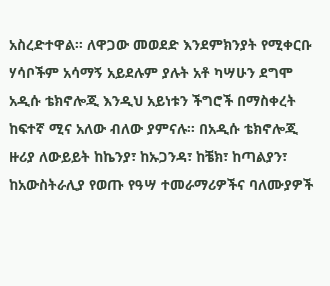አስረድተዋል፡፡ ለዋጋው መወደድ እንደምክንያት የሚቀርቡ ሃሳቦችም አሳማኝ አይደሉም ያሉት አቶ ካሣሁን ደግሞ አዲሱ ቴክኖሎጂ እንዲህ አይነቱን ችግሮች በማስቀረት ከፍተኛ ሚና አለው ብለው ያምናሉ፡፡ በአዲሱ ቴክኖሎጂ ዙሪያ ለውይይት ከኬንያ፣ ከኡጋንዳ፣ ከቼክ፣ ከጣልያን፣ ከአውስትራሊያ የወጡ የዓሣ ተመራማሪዎችና ባለሙያዎች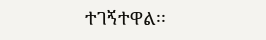ተገኝተዋል፡፡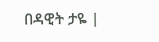በዳዊት ታዬ |